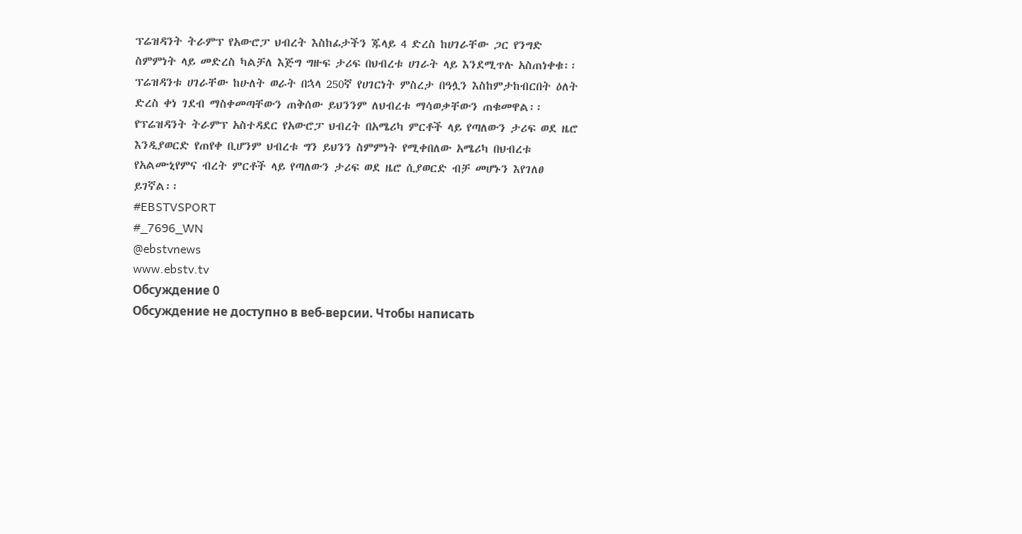ፕሬዝዳንት ትራምፕ የአውሮፓ ህብረት እስከፊታችን ጁላይ 4 ድረስ ከሀገራቸው ጋር የንግድ ስምምነት ላይ መድረስ ካልቻለ እጅግ ግዙፍ ታሪፍ በህብረቱ ሀገራት ላይ እንደሚጥሉ አስጠነቀቁ፡፡
ፕሬዝዳንቱ ሀገራቸው ከሁለት ወራት በኋላ 250ኛ የሀገርነት ምስረታ በዓሏን እስከምታከብርበት ዕለት ድረስ ቀነ ገደብ ማስቀመጣቸውን ጠቅሰው ይህንንም ለህብረቱ ማሳወቃቸውን ጠቁመዋል፡፡
የፕሬዝዳንት ትራምፕ አስተዳደር የአውሮፓ ህብረት በአሜሪካ ምርቶች ላይ የጣለውን ታሪፍ ወደ ዜሮ እንዲያወርድ የጠየቀ ቢሆንም ህብረቱ ግን ይህንን ስምምነት የሚቀበለው አሜሪካ በህብረቱ የአልሙኒየምና ብረት ምርቶች ላይ የጣለውን ታሪፍ ወደ ዜሮ ሲያወርድ ብቻ መሆኑን እየገለፀ ይገኛል፡፡
#EBSTVSPORT
#_7696_WN
@ebstvnews
www.ebstv.tv
Обсуждение 0
Обсуждение не доступно в веб-версии. Чтобы написать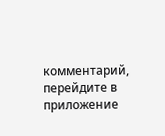комментарий, перейдите в приложение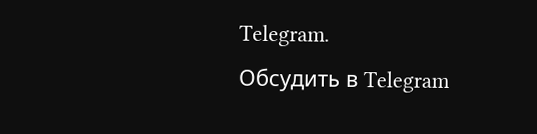Telegram.
Обсудить в Telegram